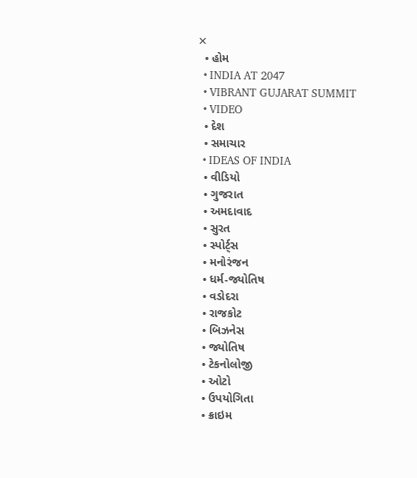✕
  • હોમ
  • INDIA AT 2047
  • VIBRANT GUJARAT SUMMIT
  • VIDEO
  • દેશ
  • સમાચાર
  • IDEAS OF INDIA
  • વીડિયો
  • ગુજરાત
  • અમદાવાદ
  • સુરત
  • સ્પોર્ટ્સ
  • મનોરંજન
  • ધર્મ-જ્યોતિષ
  • વડોદરા
  • રાજકોટ
  • બિઝનેસ
  • જ્યોતિષ
  • ટેકનોલોજી
  • ઓટો
  • ઉપયોગિતા
  • ક્રાઇમ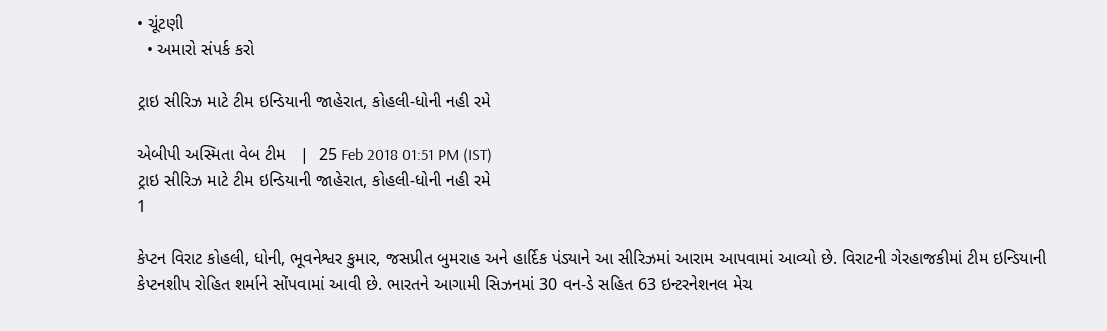• ચૂંટણી
  • અમારો સંપર્ક કરો

ટ્રાઇ સીરિઝ માટે ટીમ ઇન્ડિયાની જાહેરાત, કોહલી-ધોની નહી રમે

એબીપી અસ્મિતા વેબ ટીમ   |  25 Feb 2018 01:51 PM (IST)
ટ્રાઇ સીરિઝ માટે ટીમ ઇન્ડિયાની જાહેરાત, કોહલી-ધોની નહી રમે
1

કેપ્ટન વિરાટ કોહલી, ધોની, ભૂવનેશ્વર કુમાર, જસપ્રીત બુમરાહ અને હાર્દિક પંડ્યાને આ સીરિઝમાં આરામ આપવામાં આવ્યો છે. વિરાટની ગેરહાજકીમાં ટીમ ઇન્ડિયાની કેપ્ટનશીપ રોહિત શર્માને સોંપવામાં આવી છે. ભારતને આગામી સિઝનમાં 30 વન-ડે સહિત 63 ઇન્ટરનેશનલ મેચ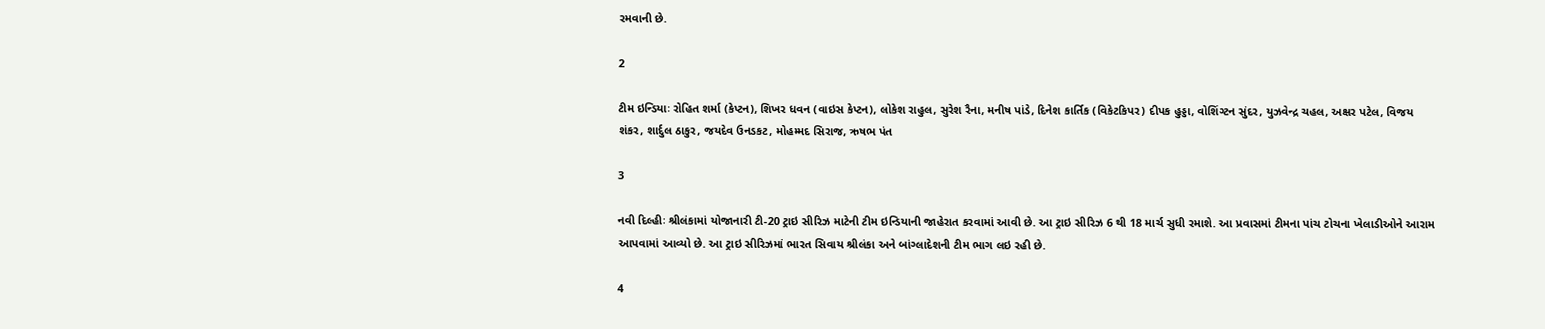રમવાની છે.

2

ટીમ ઇન્ડિયાઃ રોહિત શર્મા (કેપ્ટન), શિખર ધવન (વાઇસ કેપ્ટન), લોકેશ રાહુલ, સુરેશ રૈના, મનીષ પાંડે, દિનેશ કાર્તિક (વિકેટકિપર) દીપક હુડ્ડા, વોશિંગ્ટન સુંદર, યુઝવેન્દ્ર ચહલ, અક્ષર પટેલ, વિજય શંકર, શાર્દુલ ઠાકુર, જયદેવ ઉનડકટ, મોહમ્મદ સિરાજ, ઋષભ પંત

3

નવી દિલ્હીઃ શ્રીલંકામાં યોજાનારી ટી-20 ટ્રાઇ સીરિઝ માટેની ટીમ ઇન્ડિયાની જાહેરાત કરવામાં આવી છે. આ ટ્રાઇ સીરિઝ 6 થી 18 માર્ચ સુધી રમાશે. આ પ્રવાસમાં ટીમના પાંચ ટોચના ખેલાડીઓને આરામ આપવામાં આવ્યો છે. આ ટ્રાઇ સીરિઝમાં ભારત સિવાય શ્રીલંકા અને બાંગ્લાદેશની ટીમ ભાગ લઇ રહી છે.

4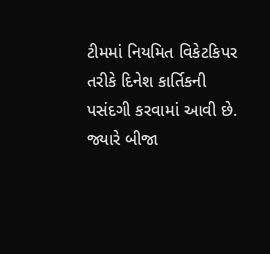ટીમમાં નિયમિત વિકેટકિપર તરીકે દિનેશ કાર્તિકની પસંદગી કરવામાં આવી છે. જ્યારે બીજા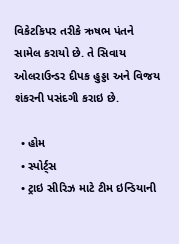વિકેટકિપર તરીકે ઋષભ પંતને સામેલ કરાયો છે. તે સિવાય ઓલરાઉન્ડર દીપક હુડ્ડા અને વિજય શંકરની પસંદગી કરાઇ છે.

  • હોમ
  • સ્પોર્ટ્સ
  • ટ્રાઇ સીરિઝ માટે ટીમ ઇન્ડિયાની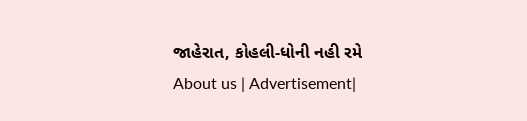જાહેરાત, કોહલી-ધોની નહી રમે
About us | Advertisement|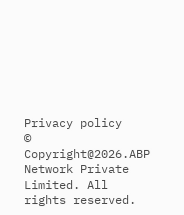Privacy policy
© Copyright@2026.ABP Network Private Limited. All rights reserved.